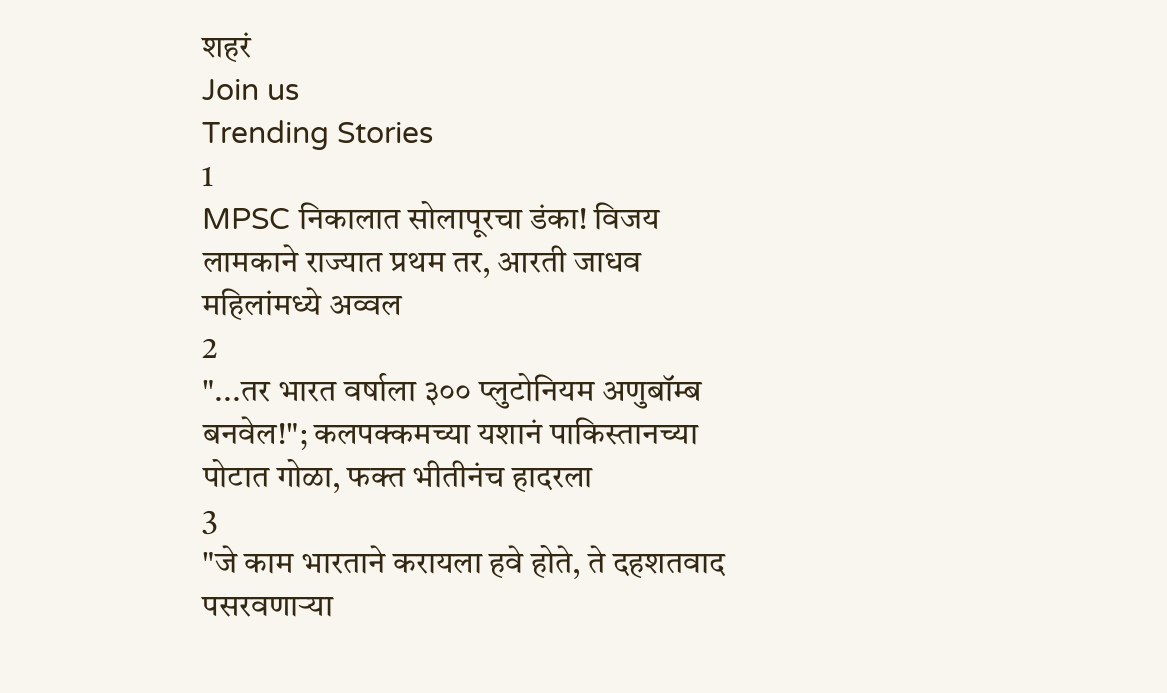शहरं
Join us
Trending Stories
1
MPSC निकालात सोलापूरचा डंका! विजय लामकाने राज्यात प्रथम तर, आरती जाधव महिलांमध्ये अव्वल
2
"...तर भारत वर्षाला ३०० प्लुटोनियम अणुबॉम्ब बनवेल!"; कलपक्कमच्या यशानं पाकिस्तानच्या पोटात गोळा, फक्त भीतीनंच हादरला
3
"जे काम भारताने करायला हवे होते, ते दहशतवाद पसरवणाऱ्या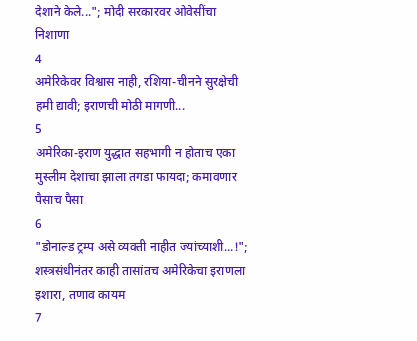देशाने केले..."; मोदी सरकारवर ओवेसींचा निशाणा
4
अमेरिकेवर विश्वास नाही, रशिया-चीनने सुरक्षेची हमी द्यावी; इराणची मोठी मागणी...
5
अमेरिका-इराण युद्धात सहभागी न होताच एका मुस्लीम देशाचा झाला तगडा फायदा; कमावणार पैसाच पैसा
6
"डोनाल्ड ट्रम्प असे व्यक्ती नाहीत ज्यांच्याशी...!"; शस्त्रसंधीनंतर काही तासांतच अमेरिकेचा इराणला इशारा, तणाव कायम
7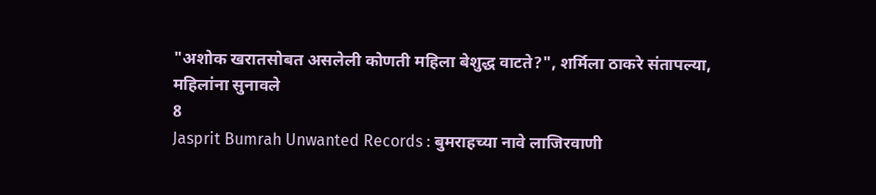"अशोक खरातसोबत असलेली कोणती महिला बेशुद्ध वाटते?", शर्मिला ठाकरे संतापल्या, महिलांना सुनावले
8
Jasprit Bumrah Unwanted Records : बुमराहच्या नावे लाजिरवाणी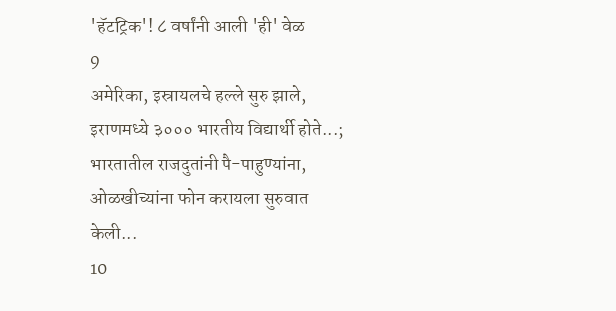'हॅटट्रिक'! ८ वर्षांनी आली 'ही' वेळ
9
अमेरिका, इस्रायलचे हल्ले सुरु झाले, इराणमध्ये ३००० भारतीय विद्यार्थी होते...; भारतातील राजदुतांनी पै-पाहुण्यांना, ओळखीच्यांना फोन करायला सुरुवात केली...
10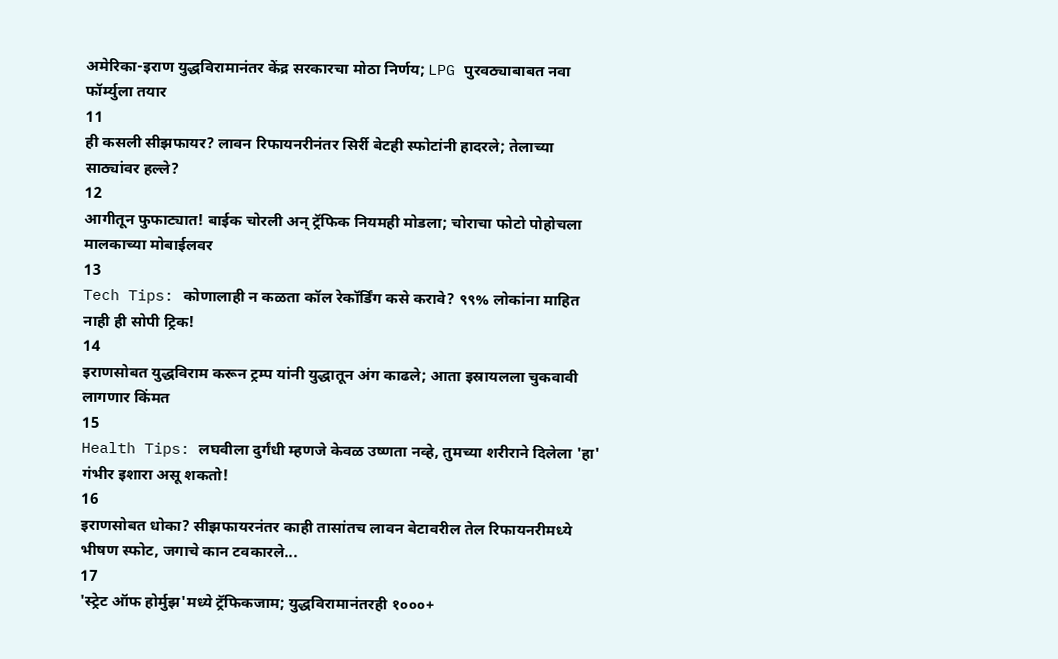अमेरिका-इराण युद्धविरामानंतर केंद्र सरकारचा मोठा निर्णय; LPG पुरवठ्याबाबत नवा फॉर्म्युला तयार
11
ही कसली सीझफायर? लावन रिफायनरीनंतर सिर्री बेटही स्फोटांनी हादरले; तेलाच्या साठ्यांवर हल्ले?
12
आगीतून फुफाट्यात! बाईक चोरली अन् ट्रॅफिक नियमही मोडला; चोराचा फोटो पोहोचला मालकाच्या मोबाईलवर
13
Tech Tips: कोणालाही न कळता कॉल रेकॉर्डिंग कसे करावे? ९९% लोकांना माहित नाही ही सोपी ट्रिक!
14
इराणसोबत युद्धविराम करून ट्रम्प यांनी युद्धातून अंग काढले; आता इस्रायलला चुकवावी लागणार किंमत
15
Health Tips: लघवीला दुर्गंधी म्हणजे केवळ उष्णता नव्हे, तुमच्या शरीराने दिलेला 'हा' गंभीर इशारा असू शकतो!
16
इराणसोबत धोका? सीझफायरनंतर काही तासांतच लावन बेटावरील तेल रिफायनरीमध्ये भीषण स्फोट, जगाचे कान टवकारले...
17
'स्ट्रेट ऑफ होर्मुझ'मध्ये ट्रॅफिकजाम; युद्धविरामानंतरही १०००+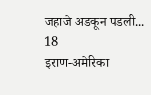जहाजे अडकून पडली...
18
इराण-अमेरिका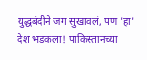युद्धबंदीने जग सुखावलं, पण 'हा' देश भडकला! पाकिस्तानच्या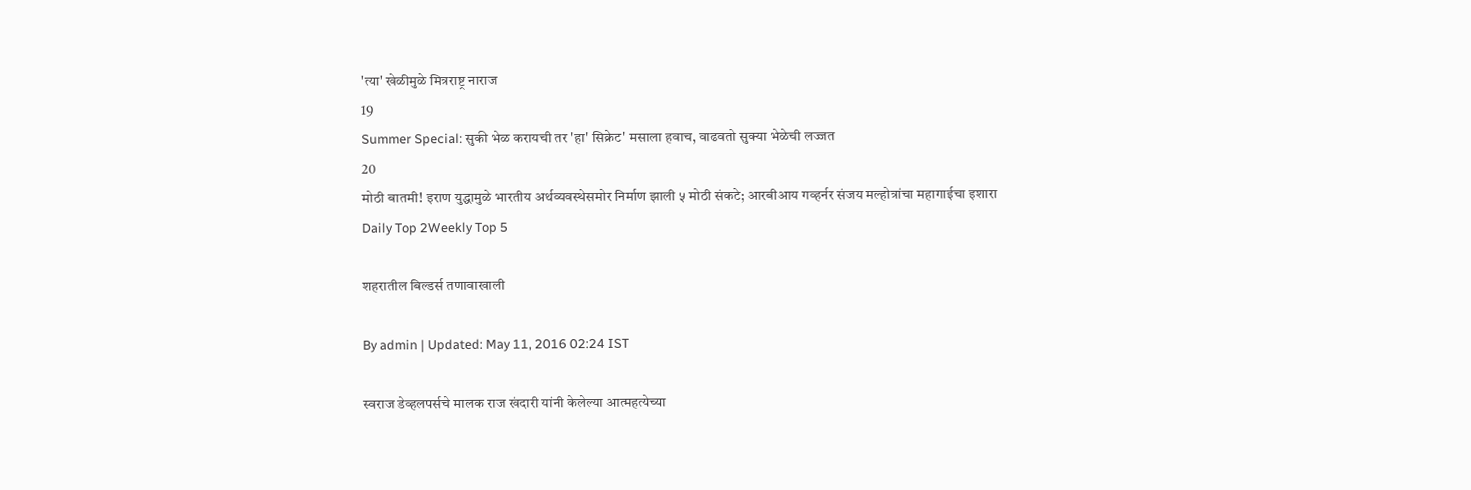'त्या' खेळीमुळे मित्रराष्ट्र नाराज
19
Summer Special: सुकी भेळ करायची तर 'हा' सिक्रेट' मसाला हवाच, वाढवतो सुक्या भेळेची लज्जत
20
मोठी बातमी! इराण युद्धामुळे भारतीय अर्थव्यवस्थेसमोर निर्माण झाली ५ मोठी संकटे; आरबीआय गव्हर्नर संजय मल्होत्रांचा महागाईचा इशारा
Daily Top 2Weekly Top 5

शहरातील बिल्डर्स तणावाखाली

By admin | Updated: May 11, 2016 02:24 IST

स्वराज डेव्हलपर्सचे मालक राज खंदारी यांनी केलेल्या आत्महत्येच्या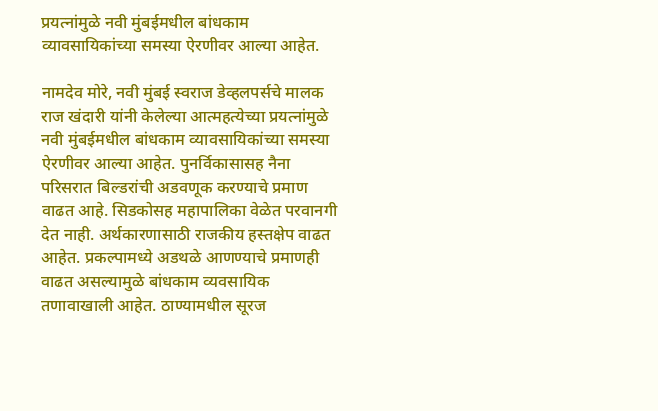प्रयत्नांमुळे नवी मुंबईमधील बांधकाम व्यावसायिकांच्या समस्या ऐरणीवर आल्या आहेत.

नामदेव मोरे, नवी मुंबई स्वराज डेव्हलपर्सचे मालक राज खंदारी यांनी केलेल्या आत्महत्येच्या प्रयत्नांमुळे नवी मुंबईमधील बांधकाम व्यावसायिकांच्या समस्या ऐरणीवर आल्या आहेत. पुनर्विकासासह नैना परिसरात बिल्डरांची अडवणूक करण्याचे प्रमाण वाढत आहे. सिडकोसह महापालिका वेळेत परवानगी देत नाही. अर्थकारणासाठी राजकीय हस्तक्षेप वाढत आहेत. प्रकल्पामध्ये अडथळे आणण्याचे प्रमाणही वाढत असल्यामुळे बांधकाम व्यवसायिक तणावाखाली आहेत. ठाण्यामधील सूरज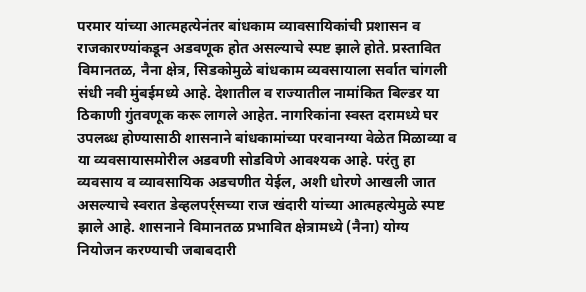परमार यांच्या आत्महत्येनंतर बांधकाम व्यावसायिकांची प्रशासन व राजकारण्यांकडून अडवणूक होत असल्याचे स्पष्ट झाले होते. प्रस्तावित विमानतळ, नैना क्षेत्र, सिडकोमुळे बांधकाम व्यवसायाला सर्वात चांगली संधी नवी मुंबईमध्ये आहे. देशातील व राज्यातील नामांकित बिल्डर या ठिकाणी गुंतवणूक करू लागले आहेत. नागरिकांना स्वस्त दरामध्ये घर उपलब्ध होण्यासाठी शासनाने बांधकामांच्या परवानग्या वेळेत मिळाव्या व या व्यवसायासमोरील अडवणी सोडविणे आवश्यक आहे. परंतु हा व्यवसाय व व्यावसायिक अडचणीत येईल, अशी धोरणे आखली जात असल्याचे स्वरात डेव्हलपर्र्सच्या राज खंदारी यांच्या आत्महत्येमुळे स्पष्ट झाले आहे. शासनाने विमानतळ प्रभावित क्षेत्रामध्ये (नैना) योग्य नियोजन करण्याची जबाबदारी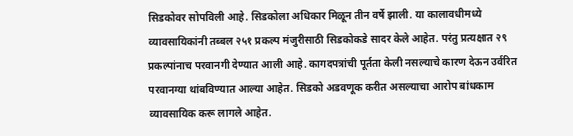सिडकोवर सोपविली आहे. सिडकोला अधिकार मिळून तीन वर्षे झाली. या कालावधीमध्ये व्यावसायिकांनी तब्बल २५१ प्रकल्प मंजुरीसाठी सिडकोकडे सादर केले आहेत. परंतु प्रत्यक्षात २९ प्रकल्पांनाच परवानगी देण्यात आली आहे. कागदपत्रांची पूर्तता केली नसल्याचे कारण देऊन उर्वरित परवानग्या थांबविण्यात आल्या आहेत. सिडको अडवणूक करीत असल्याचा आरोप बांधकाम व्यावसायिक करू लागले आहेत.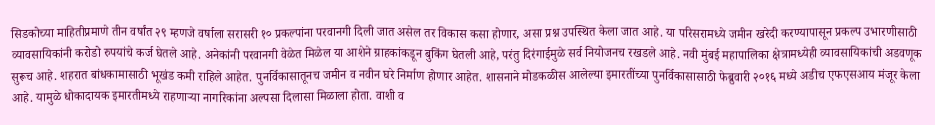सिडकोच्या माहितीप्रमाणे तीन वर्षांत २९ म्हणजे वर्षाला सरासरी १० प्रकल्पांना परवानगी दिली जात असेल तर विकास कसा होणार, असा प्रश्न उपस्थित केला जात आहे. या परिसरामध्ये जमीन खरेदी करण्यापासून प्रकल्प उभारणीसाठी व्यावसायिकांनी करोडो रुपयांचे कर्ज घेतले आहे. अनेकांनी परवानगी वेळेत मिळेल या आशेने ग्राहकांकडून बुकिंग घेतली आहे, परंतु दिरंगाईमुळे सर्व नियोजनच रखडले आहे. नवी मुंबई महापालिका क्षेत्रामध्येही व्यावसायिकांची अडवणूक सुरूच आहे. शहरात बांधकामासाठी भूखंड कमी राहिले आहेत. पुनर्विकासातूनच जमीन व नवीन घरे निर्माण होणार आहेत. शासनाने मोडकळीस आलेल्या इमारतींच्या पुनर्विकासासाठी फेब्रुवारी २०१६ मध्ये अडीच एफएसआय मंजूर केला आहे. यामुळे धोकादायक इमारतीमध्ये राहणाऱ्या नागरिकांना अल्पसा दिलासा मिळाला होता. वाशी व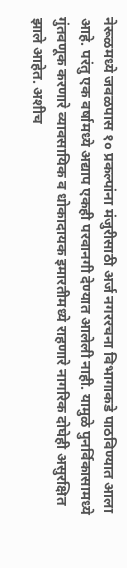नेरूळमध्ये जवळपास १० प्रकल्पांना मंजुरीसाठी अर्ज नगररचना विभागाकडे पाठविण्यात आला आहे. परंतु एक वर्षामध्ये अद्याप एकही परवानगी देण्यात आलेली नाही. यामुळे पुनर्विकासामध्ये गुंतवणूक करणारे व्यावसायिक व धोकादायक इमारतीमध्ये राहणारे नागरिक दोघेही असुरक्षित झाले आहेत. अशीच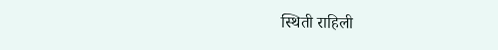स्थिती राहिली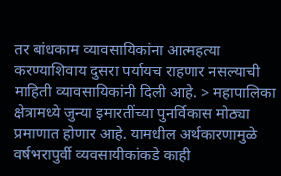तर बांधकाम व्यावसायिकांना आत्महत्या करण्याशिवाय दुसरा पर्यायच राहणार नसल्याची माहिती व्यावसायिकांनी दिली आहे. > महापालिका क्षेत्रामध्ये जुन्या इमारतींच्या पुनर्विकास मोठ्या प्रमाणात होणार आहे. यामधील अर्थकारणामुळे वर्षभरापुर्वी व्यवसायीकांकडे काही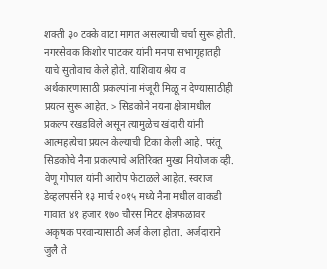शक्ती ३० टक्के वाटा मागत असल्याची चर्चा सुरू होती. नगरसेवक किशोर पाटकर यांनी मनपा सभागृहातही याचे सुतोवाच केले होते. याशिवाय श्रेय व अर्थकारणासाठी प्रकल्पांना मंजूरी मिळू न देण्यासाठीही प्रयत्न सुरू आहेत. > सिडकोने नयना क्षेत्रामधील प्रकल्प रखडविले असून त्यामुळेच खंदारी यांनी आत्महत्येचा प्रयत्न केल्याची टिका केली आहे. परंतू सिडकोचे नैना प्रकल्पाचे अतिरिक्त मुख्य नियोजक व्ही. वेणू गोपाल यांनी आरोप फेटाळले आहेत. स्वराज डेव्हलपर्सने १३ मार्च २०१५ मध्ये नैना मधील वाकडी गावात ४१ हजार १७० चौरस मिटर क्षेत्रफळावर अकृषक परवान्यासाठी अर्ज केला होता. अर्जदाराने जुलै ते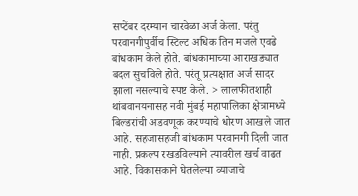सप्टेंबर दरम्यान चारवेळा अर्ज केला. परंतु परवानगीपुर्वीच स्टिल्ट अधिक तिन मजले एवढे बांधकाम केले होते. बांधकामाच्या आराखड्यात बदल सुचविले होते. परंतू प्रत्यक्षात अर्ज सादर झाला नसल्याचे स्पष्ट केले. > लालफीतशाही थांबवानयनासह नवी मुंबई महापालिका क्षेत्रामध्ये बिल्डरांची अडवणूक करण्याचे धोरण आखले जात आहे. सहजासहजी बांधकाम परवानगी दिली जात नाही. प्रकल्प रखडविल्याने त्यावरील खर्च वाढत आहे. विकासकाने घेतलेल्या व्याजाचे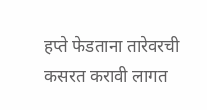हप्ते फेडताना तारेवरची कसरत करावी लागत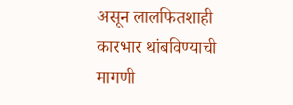असून लालफितशाही कारभार थांबविण्याची मागणी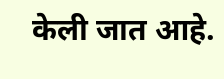केली जात आहे.